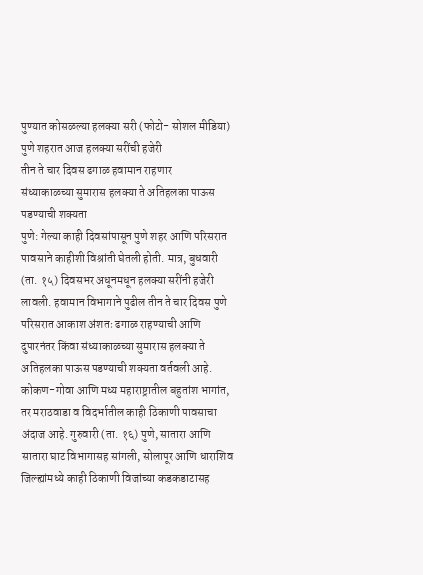पुण्यात कोसळल्या हलक्या सरी (फोटो- सोशल मीडिया)
पुणे शहरात आज हलक्या सरींची हजेरी
तीन ते चार दिवस ढगाळ हवामान राहणार
संध्याकाळच्या सुमारास हलक्या ते अतिहलका पाऊस पडण्याची शक्यता
पुणे: गेल्या काही दिवसांपासून पुणे शहर आणि परिसरात पावसाने काहीशी विश्रांती घेतली होती. मात्र, बुधवारी (ता. १५) दिवसभर अधूनमधून हलक्या सरींनी हजेरी लावली. हवामान विभागाने पुढील तीन ते चार दिवस पुणे परिसरात आकाश अंशतः ढगाळ राहण्याची आणि दुपारनंतर किंवा संध्याकाळच्या सुमारास हलक्या ते अतिहलका पाऊस पडण्याची शक्यता वर्तवली आहे.
कोकण-गोवा आणि मध्य महाराष्ट्रातील बहुतांश भागांत, तर मराठवाडा व विदर्भातील काही ठिकाणी पावसाचा अंदाज आहे. गुरुवारी (ता. १६) पुणे, सातारा आणि सातारा घाट विभागासह सांगली, सोलापूर आणि धाराशिव जिल्ह्यांमध्ये काही ठिकाणी विजांच्या कडकडाटासह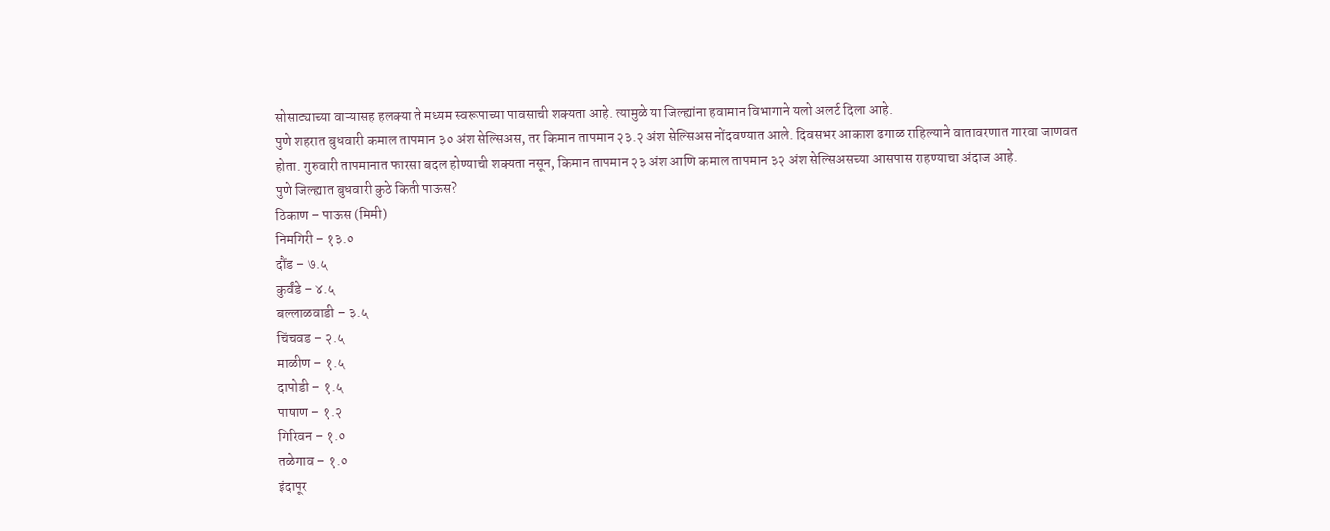सोसाट्याच्या वाऱ्यासह हलक्या ते मध्यम स्वरूपाच्या पावसाची शक्यता आहे. त्यामुळे या जिल्ह्यांना हवामान विभागाने यलो अलर्ट दिला आहे.
पुणे शहरात बुधवारी कमाल तापमान ३० अंश सेल्सिअस, तर किमान तापमान २३.२ अंश सेल्सिअस नोंदवण्यात आले. दिवसभर आकाश ढगाळ राहिल्याने वातावरणात गारवा जाणवत होता. गुरुवारी तापमानात फारसा बदल होण्याची शक्यता नसून, किमान तापमान २३ अंश आणि कमाल तापमान ३२ अंश सेल्सिअसच्या आसपास राहण्याचा अंदाज आहे.
पुणे जिल्ह्यात बुधवारी कुठे किती पाऊस?
ठिकाण – पाऊस (मिमी)
निमगिरी – १३.०
दौंड – ७.५
कुर्वंडे – ४.५
बल्लाळवाडी – ३.५
चिंचवड – २.५
माळीण – १.५
दापोडी – १.५
पाषाण – १.२
गिरिवन – १.०
तळेगाव – १.०
इंदापूर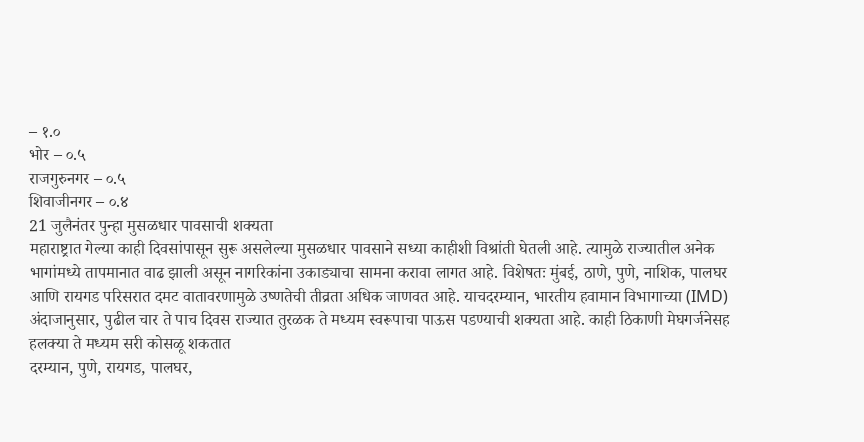– १.०
भोर – ०.५
राजगुरुनगर – ०.५
शिवाजीनगर – ०.४
21 जुलैनंतर पुन्हा मुसळधार पावसाची शक्यता
महाराष्ट्रात गेल्या काही दिवसांपासून सुरू असलेल्या मुसळधार पावसाने सध्या काहीशी विश्रांती घेतली आहे. त्यामुळे राज्यातील अनेक भागांमध्ये तापमानात वाढ झाली असून नागरिकांना उकाड्याचा सामना करावा लागत आहे. विशेषतः मुंबई, ठाणे, पुणे, नाशिक, पालघर आणि रायगड परिसरात दमट वातावरणामुळे उष्णतेची तीव्रता अधिक जाणवत आहे. याचदरम्यान, भारतीय हवामान विभागाच्या (IMD) अंदाजानुसार, पुढील चार ते पाच दिवस राज्यात तुरळक ते मध्यम स्वरूपाचा पाऊस पडण्याची शक्यता आहे. काही ठिकाणी मेघगर्जनेसह हलक्या ते मध्यम सरी कोसळू शकतात
दरम्यान, पुणे, रायगड, पालघर,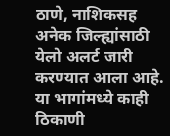ठाणे, नाशिकसह अनेक जिल्ह्यांसाठी येलो अलर्ट जारी करण्यात आला आहे. या भागांमध्ये काही ठिकाणी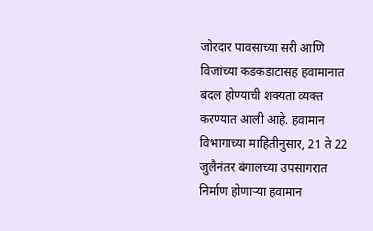जोरदार पावसाच्या सरी आणि विजांच्या कडकडाटासह हवामानात बदल होण्याची शक्यता व्यक्त करण्यात आली आहे. हवामान विभागाच्या माहितीनुसार, 21 ते 22 जुलैनंतर बंगालच्या उपसागरात निर्माण होणाऱ्या हवामान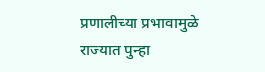प्रणालीच्या प्रभावामुळे राज्यात पुन्हा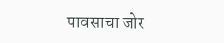पावसाचा जोर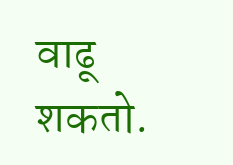वाढू शकतो.